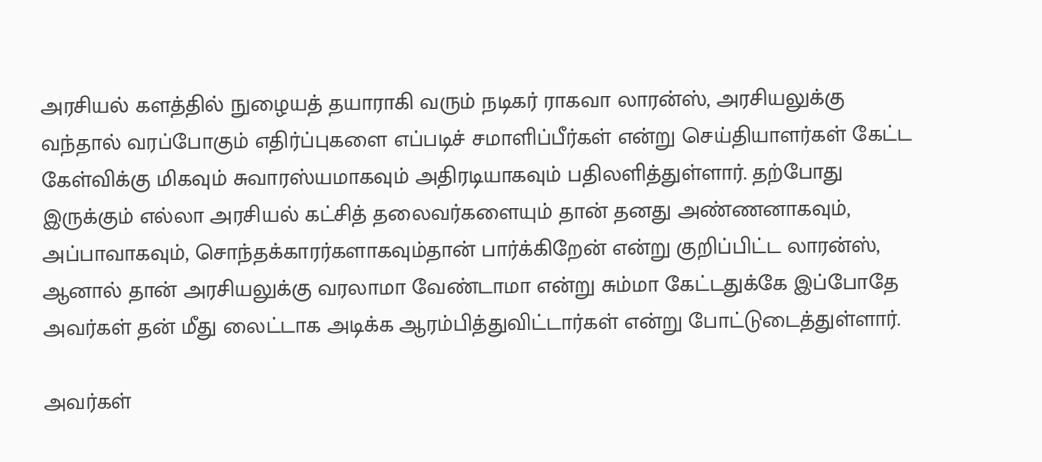அரசியல் களத்தில் நுழையத் தயாராகி வரும் நடிகர் ராகவா லாரன்ஸ், அரசியலுக்கு வந்தால் வரப்போகும் எதிர்ப்புகளை எப்படிச் சமாளிப்பீர்கள் என்று செய்தியாளர்கள் கேட்ட கேள்விக்கு மிகவும் சுவாரஸ்யமாகவும் அதிரடியாகவும் பதிலளித்துள்ளார். தற்போது இருக்கும் எல்லா அரசியல் கட்சித் தலைவர்களையும் தான் தனது அண்ணனாகவும், அப்பாவாகவும், சொந்தக்காரர்களாகவும்தான் பார்க்கிறேன் என்று குறிப்பிட்ட லாரன்ஸ், ஆனால் தான் அரசியலுக்கு வரலாமா வேண்டாமா என்று சும்மா கேட்டதுக்கே இப்போதே அவர்கள் தன் மீது லைட்டாக அடிக்க ஆரம்பித்துவிட்டார்கள் என்று போட்டுடைத்துள்ளார்.

அவர்கள்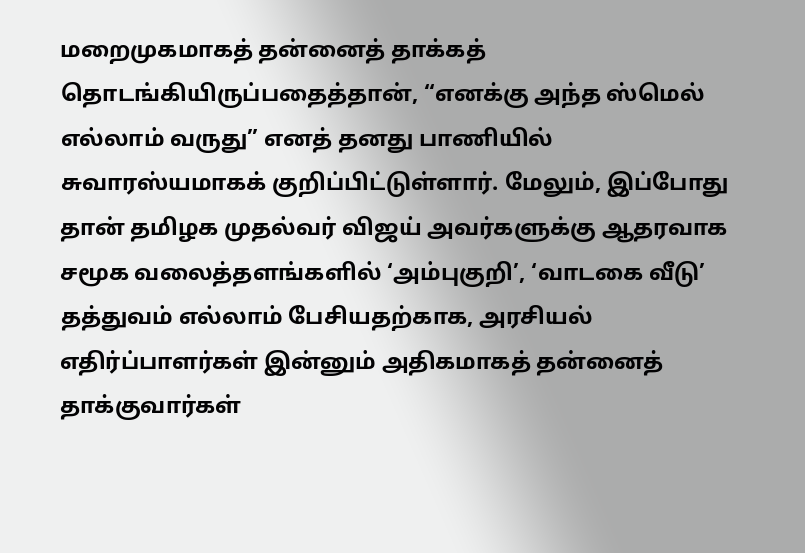மறைமுகமாகத் தன்னைத் தாக்கத் தொடங்கியிருப்பதைத்தான், “எனக்கு அந்த ஸ்மெல் எல்லாம் வருது” எனத் தனது பாணியில் சுவாரஸ்யமாகக் குறிப்பிட்டுள்ளார். மேலும், இப்போது தான் தமிழக முதல்வர் விஜய் அவர்களுக்கு ஆதரவாக சமூக வலைத்தளங்களில் ‘அம்புகுறி’, ‘வாடகை வீடு’ தத்துவம் எல்லாம் பேசியதற்காக, அரசியல் எதிர்ப்பாளர்கள் இன்னும் அதிகமாகத் தன்னைத் தாக்குவார்கள்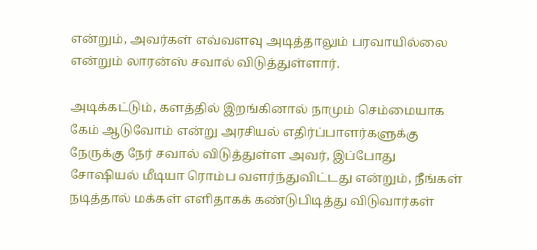என்றும், அவர்கள் எவ்வளவு அடித்தாலும் பரவாயில்லை என்றும் லாரன்ஸ் சவால் விடுத்துள்ளார்.

அடிக்கட்டும், களத்தில் இறங்கினால் நாமும் செம்மையாக கேம் ஆடுவோம் என்று அரசியல் எதிர்ப்பாளர்களுக்கு நேருக்கு நேர் சவால் விடுத்துள்ள அவர், இப்போது சோஷியல் மீடியா ரொம்ப வளர்ந்துவிட்டது என்றும், நீங்கள் நடித்தால் மக்கள் எளிதாகக் கண்டுபிடித்து விடுவார்கள்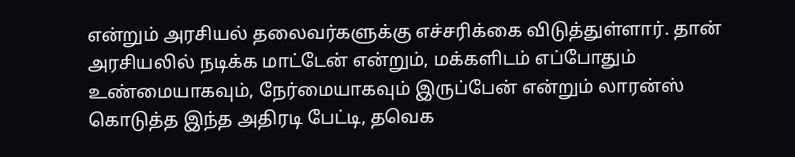என்றும் அரசியல் தலைவர்களுக்கு எச்சரிக்கை விடுத்துள்ளார். தான் அரசியலில் நடிக்க மாட்டேன் என்றும், மக்களிடம் எப்போதும் உண்மையாகவும், நேர்மையாகவும் இருப்பேன் என்றும் லாரன்ஸ் கொடுத்த இந்த அதிரடி பேட்டி, தவெக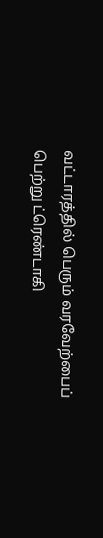வட்டாரத்தில் பெரும் வரவேற்பைப் பெற்று ட்ரெண்டாகி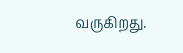வருகிறது.